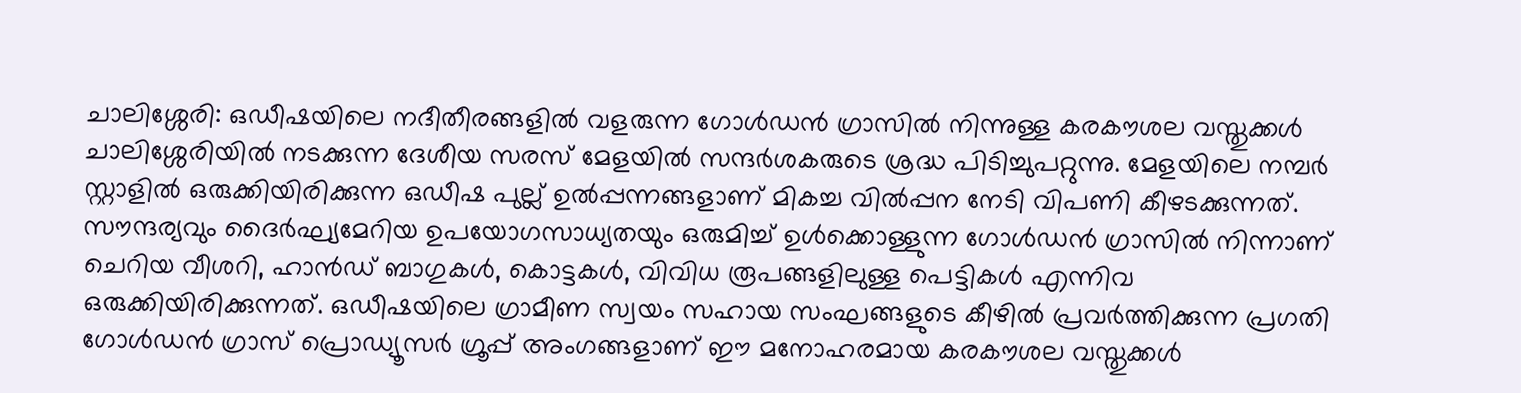ചാലിശ്ശേരി: ഒഡീഷയിലെ നദീതീരങ്ങളിൽ വളരുന്ന ഗോൾഡൻ ഗ്രാസിൽ നിന്നുള്ള കരകൗശല വസ്തുക്കൾ ചാലിശ്ശേരിയിൽ നടക്കുന്ന ദേശീയ സരസ് മേളയിൽ സന്ദർശകരുടെ ശ്രദ്ധ പിടിച്ചുപറ്റുന്നു. മേളയിലെ നമ്പർ സ്റ്റാളിൽ ഒരുക്കിയിരിക്കുന്ന ഒഡീഷ പുല്ല് ഉൽപ്പന്നങ്ങളാണ് മികച്ച വിൽപ്പന നേടി വിപണി കീഴടക്കുന്നത്.
സൗന്ദര്യവും ദൈർഘ്യമേറിയ ഉപയോഗസാധ്യതയും ഒരുമിച്ച് ഉൾക്കൊള്ളുന്ന ഗോൾഡൻ ഗ്രാസിൽ നിന്നാണ് ചെറിയ വീശറി, ഹാൻഡ് ബാഗുകൾ, കൊട്ടകൾ, വിവിധ രൂപങ്ങളിലുള്ള പെട്ടികൾ എന്നിവ ഒരുക്കിയിരിക്കുന്നത്. ഒഡീഷയിലെ ഗ്രാമീണ സ്വയം സഹായ സംഘങ്ങളുടെ കീഴിൽ പ്രവർത്തിക്കുന്ന പ്രഗതി ഗോൾഡൻ ഗ്രാസ് പ്രൊഡ്യൂസർ ഗ്രൂപ്പ് അംഗങ്ങളാണ് ഈ മനോഹരമായ കരകൗശല വസ്തുക്കൾ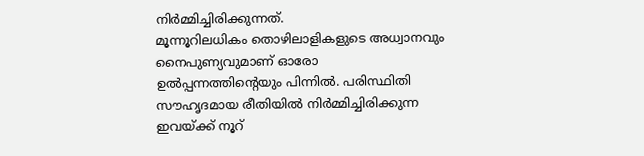നിർമ്മിച്ചിരിക്കുന്നത്.
മൂന്നൂറിലധികം തൊഴിലാളികളുടെ അധ്വാനവും നൈപുണ്യവുമാണ് ഓരോ ഉൽപ്പന്നത്തിന്റെയും പിന്നിൽ. പരിസ്ഥിതി സൗഹൃദമായ രീതിയിൽ നിർമ്മിച്ചിരിക്കുന്ന ഇവയ്ക്ക് നൂറ്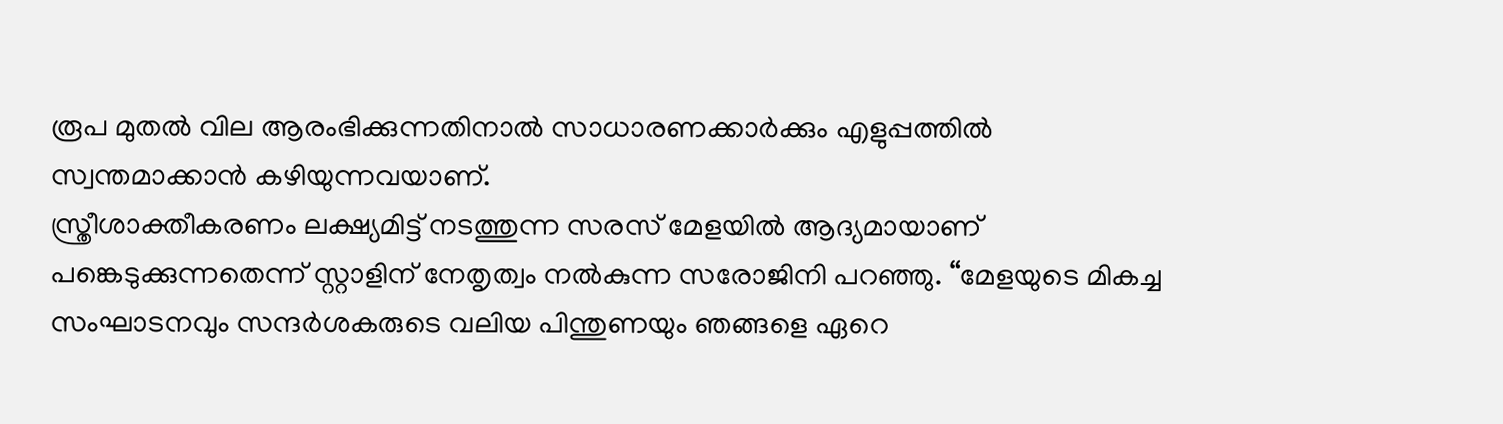രൂപ മുതൽ വില ആരംഭിക്കുന്നതിനാൽ സാധാരണക്കാർക്കും എളുപ്പത്തിൽ സ്വന്തമാക്കാൻ കഴിയുന്നവയാണ്.
സ്ത്രീശാക്തീകരണം ലക്ഷ്യമിട്ട് നടത്തുന്ന സരസ് മേളയിൽ ആദ്യമായാണ് പങ്കെടുക്കുന്നതെന്ന് സ്റ്റാളിന് നേതൃത്വം നൽകുന്ന സരോജിനി പറഞ്ഞു. “മേളയുടെ മികച്ച സംഘാടനവും സന്ദർശകരുടെ വലിയ പിന്തുണയും ഞങ്ങളെ ഏറെ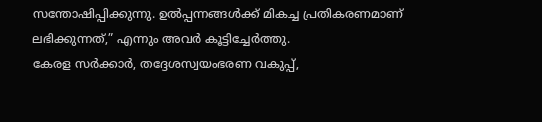സന്തോഷിപ്പിക്കുന്നു. ഉൽപ്പന്നങ്ങൾക്ക് മികച്ച പ്രതികരണമാണ് ലഭിക്കുന്നത്,” എന്നും അവർ കൂട്ടിച്ചേർത്തു.
കേരള സർക്കാർ, തദ്ദേശസ്വയംഭരണ വകുപ്പ്,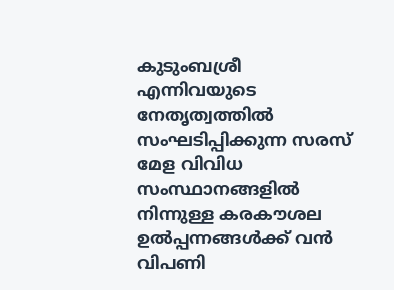കുടുംബശ്രീ എന്നിവയുടെ നേതൃത്വത്തിൽ സംഘടിപ്പിക്കുന്ന സരസ് മേള വിവിധ സംസ്ഥാനങ്ങളിൽ നിന്നുള്ള കരകൗശല ഉൽപ്പന്നങ്ങൾക്ക് വൻ വിപണി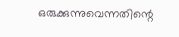ഒരുക്കുന്നുവെന്നതിന്റെ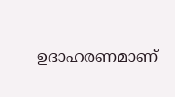ഉദാഹരണമാണ്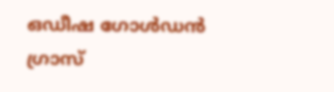ഒഡീഷ ഗോൾഡൻ ഗ്രാസ്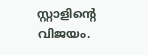സ്റ്റാളിന്റെ വിജയം.